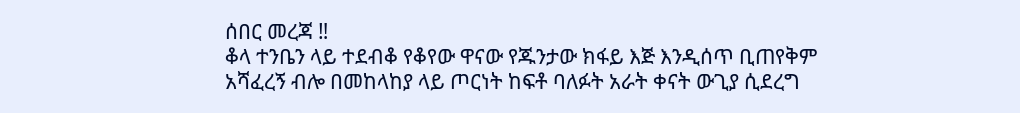ሰበር መረጃ ‼
ቆላ ተንቤን ላይ ተደብቆ የቆየው ዋናው የጁንታው ክፋይ እጅ እንዲሰጥ ቢጠየቅም አሻፈረኝ ብሎ በመከላከያ ላይ ጦርነት ከፍቶ ባለፉት አራት ቀናት ውጊያ ሲደረግ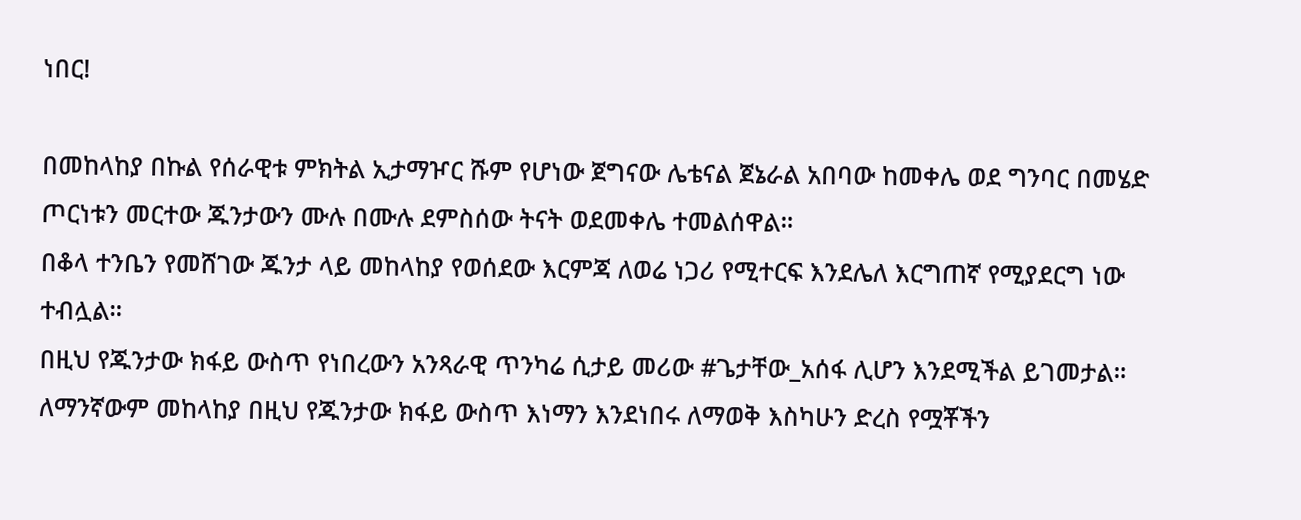ነበር!

በመከላከያ በኩል የሰራዊቱ ምክትል ኢታማዦር ሹም የሆነው ጀግናው ሌቴናል ጀኔራል አበባው ከመቀሌ ወደ ግንባር በመሄድ ጦርነቱን መርተው ጁንታውን ሙሉ በሙሉ ደምስሰው ትናት ወደመቀሌ ተመልሰዋል።
በቆላ ተንቤን የመሸገው ጁንታ ላይ መከላከያ የወሰደው እርምጃ ለወሬ ነጋሪ የሚተርፍ እንደሌለ እርግጠኛ የሚያደርግ ነው ተብሏል።
በዚህ የጁንታው ክፋይ ውስጥ የነበረውን አንጻራዊ ጥንካሬ ሲታይ መሪው #ጌታቸው_አሰፋ ሊሆን እንደሚችል ይገመታል። ለማንኛውም መከላከያ በዚህ የጁንታው ክፋይ ውስጥ እነማን እንደነበሩ ለማወቅ እስካሁን ድረስ የሟቾችን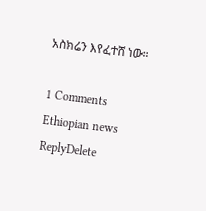አስክሬን እየፈተሸ ነው።

1 Comments
Ethiopian news
ReplyDelete